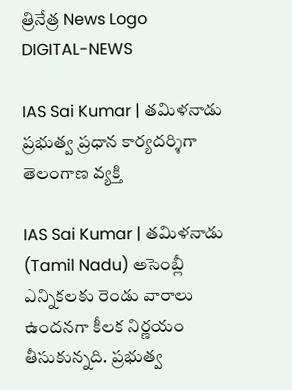త్రినేత్ర News Logo
DIGITAL-NEWS

IAS Sai Kumar | త‌మిళ‌నాడు ప్ర‌భుత్వ ప్ర‌ధాన కార్య‌ద‌ర్శిగా తెలంగాణ వ్య‌క్తి

IAS Sai Kumar | త‌మిళ‌నాడు (Tamil Nadu) అసెంబ్లీ ఎన్నిక‌ల‌కు రెండు వారాలు ఉంద‌న‌గా కీల‌క నిర్ణ‌యం తీసుకున్న‌ది. ప్ర‌భుత్వ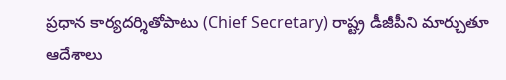ప్ర‌ధాన కార్య‌ద‌ర్శితోపాటు (Chief Secretary) రాష్ట్ర డీజీపీని మార్చుతూ ఆదేశాలు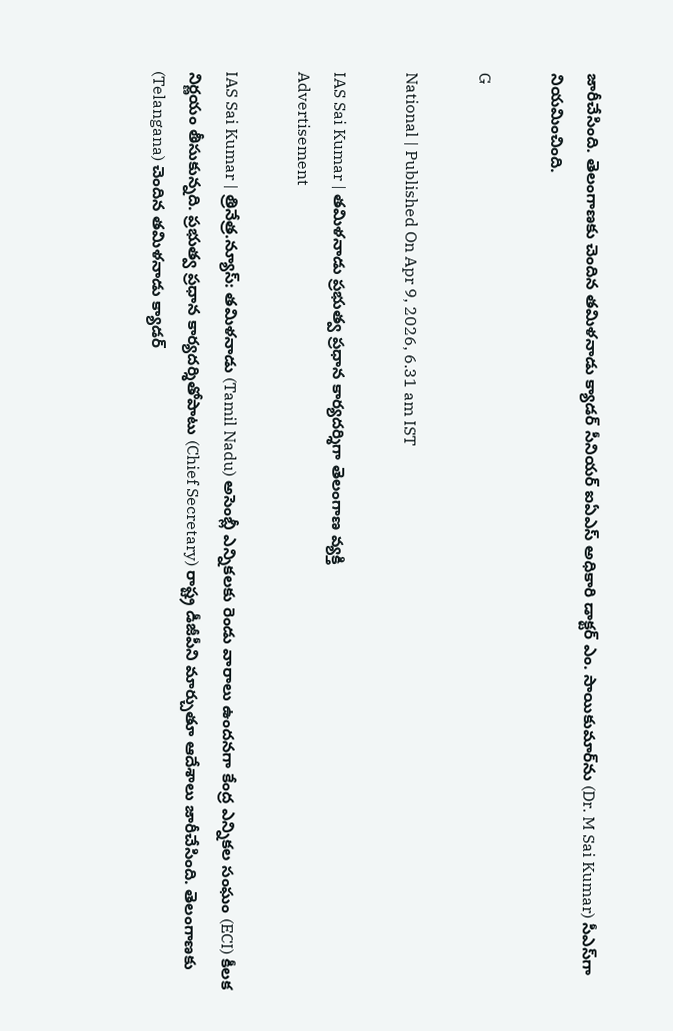జారీచేసింది. తెలంగాణ‌కు చెందిన త‌మిళ‌నాడు క్యాడ‌ర్‌ సీనియ‌ర్ ఐఏఎస్ అధికారి డాక్ట‌ర్ ఎం. సాయికుమార్‌ను (Dr. M Sai Kumar) సీఎస్‌గా నియ‌మించింది.

G

National | Published On Apr 9, 2026, 6.31 am IST

IAS Sai Kumar | త‌మిళ‌నాడు ప్ర‌భుత్వ ప్ర‌ధాన కార్య‌ద‌ర్శిగా తెలంగాణ వ్య‌క్తి
Advertisement

IAS Sai Kumar | త్రినేత్ర‌.న్యూస్‌: త‌మిళ‌నాడు (Tamil Nadu) అసెంబ్లీ ఎన్నిక‌ల‌కు రెండు వారాలు ఉంద‌న‌గా కేంద్ర ఎన్నిక‌ల సంఘం (ECI) కీల‌క నిర్ణ‌యం తీసుకున్న‌ది. ప్ర‌భుత్వ ప్ర‌ధాన కార్య‌ద‌ర్శితోపాటు (Chief Secretary) రాష్ట్ర డీజీపీని మార్చుతూ ఆదేశాలు జారీచేసింది. తెలంగాణ‌కు (Telangana) చెందిన త‌మిళ‌నాడు క్యాడ‌ర్‌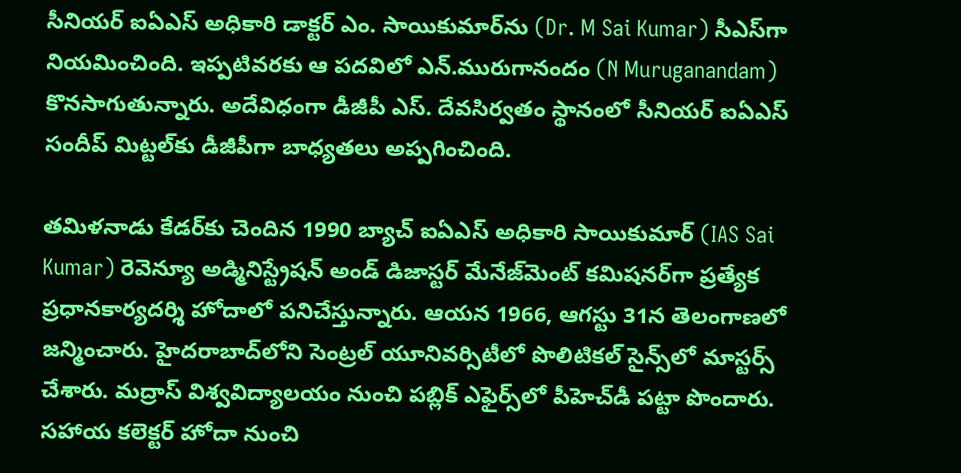సీనియ‌ర్ ఐఏఎస్ అధికారి డాక్ట‌ర్ ఎం. సాయికుమార్‌ను (Dr. M Sai Kumar) సీఎస్‌గా నియ‌మించింది. ఇప్ప‌టివ‌ర‌కు ఆ ప‌ద‌విలో ఎన్‌.మురుగానందం (N Muruganandam) కొన‌సాగుతున్నారు. అదేవిధంగా డీజీపీ ఎస్‌. దేవ‌సిర్వ‌తం స్థానంలో సీనియ‌ర్ ఐఏఎస్ సందీప్ మిట్ట‌ల్‌కు డీజీపీగా బాధ్య‌త‌లు అప్ప‌గించింది.

తమిళనాడు కేడర్‌కు చెందిన 1990 బ్యాచ్‌ ఐఏఎస్‌ అధికారి సాయికుమార్ (IAS Sai Kumar) రెవెన్యూ అడ్మినిస్ట్రేష‌న్ అండ్ డిజాస్ట‌ర్ మేనేజ్‌మెంట్‌ క‌మిష‌న‌ర్‌గా ప్ర‌త్యేక ప్ర‌ధాన‌కార్య‌ద‌ర్శి హోదాలో ప‌నిచేస్తున్నారు. ఆయ‌న 1966, ఆగ‌స్టు 31న తెలంగాణ‌లో జ‌న్మించారు. హైదరాబాద్‌లోని సెంట్రల్‌ యూనివర్సిటీలో పొలిటికల్‌ సైన్స్‌లో మాస్టర్స్‌ చేశారు. మద్రాస్‌ విశ్వవిద్యాలయం నుంచి పబ్లిక్‌ ఎఫైర్స్‌లో పీహెచ్‌డీ ప‌ట్టా పొందారు. సహాయ కలెక్టర్ హోదా నుంచి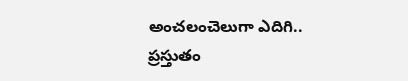అంచలంచెలుగా ఎదిగి.. ప్ర‌స్తుతం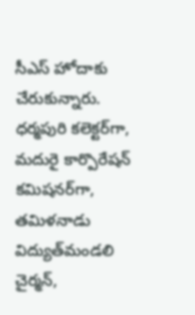సీఎస్‌ హోదాకు చేరుకున్నారు. ధర్మపురి కలెక్టర్‌గా, మదురై కార్పొరేషన్‌ కమిషనర్‌గా, తమిళనాడు విద్యుత్‌మండలి చైర్మన్‌,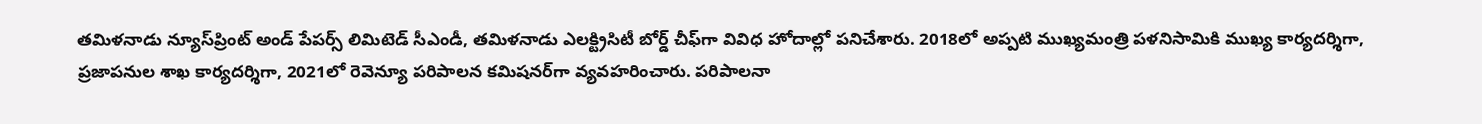త‌మిళ‌నాడు న్యూస్‌ప్రింట్ అండ్ పేప‌ర్స్ లిమిటెడ్ సీఎండీ, త‌మిళ‌నాడు ఎల‌క్ట్రిసిటీ బోర్డ్ చీఫ్‌గా వివిధ హోదాల్లో పనిచేశారు. 2018లో అప్ప‌టి ముఖ్యమంత్రి పళనిసామికి ముఖ్య కార్యదర్శిగా, ప్రజాపనుల శాఖ కార్యదర్శిగా, 2021లో రెవెన్యూ పరిపాలన కమిషనర్‌గా వ్యవహరించారు. ప‌రిపాల‌నా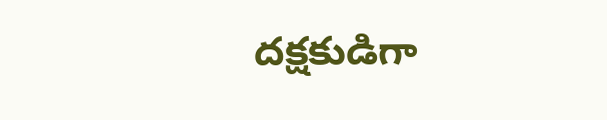ద‌క్ష‌కుడిగా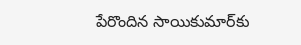పేరొందిన సాయికుమార్‌కు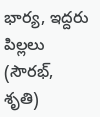భార్య‌, ఇద్ద‌రు పిల్ల‌లు (సౌర‌భ్‌, శృతి)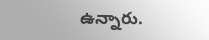ఉన్నారు.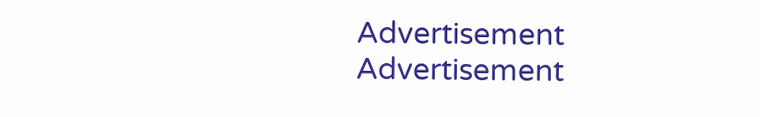Advertisement
Advertisement